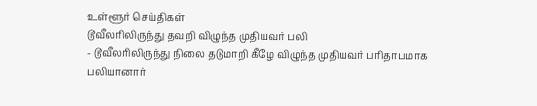உள்ளூர் செய்திகள்
டூவீலரிலிருந்து தவறி விழுந்த முதியவர் பலி
- டூவீலரிலிருந்து நிலை தடுமாறி கீழே விழுந்த முதியவர் பரிதாபமாக பலியானார்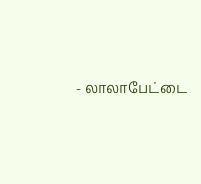- லாலாபேட்டை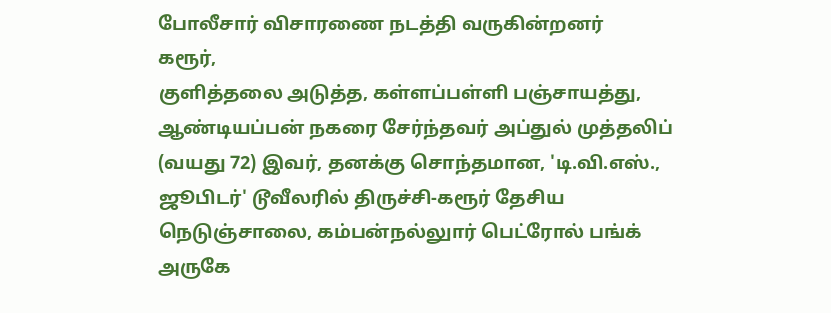போலீசார் விசாரணை நடத்தி வருகின்றனர்
கரூர்,
குளித்தலை அடுத்த, கள்ளப்பள்ளி பஞ்சாயத்து, ஆண்டியப்பன் நகரை சேர்ந்தவர் அப்துல் முத்தலிப் (வயது 72) இவர், தனக்கு சொந்தமான, 'டி.வி.எஸ்., ஜூபிடர்' டூவீலரில் திருச்சி-கரூர் தேசிய நெடுஞ்சாலை, கம்பன்நல்லுார் பெட்ரோல் பங்க் அருகே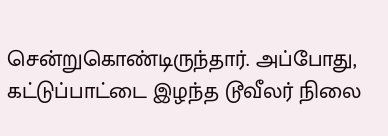சென்றுகொண்டிருந்தார். அப்போது, கட்டுப்பாட்டை இழந்த டூவீலர் நிலை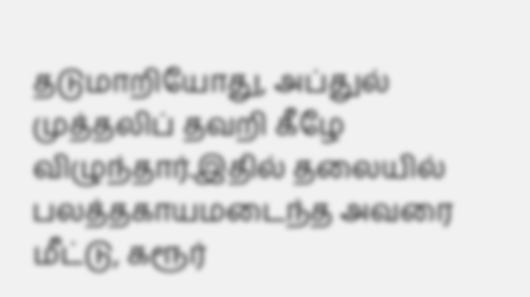தடுமாறியோது, அப்துல் முத்தலிப் தவறி கீழே விழுந்தார்.இதில் தலையில் பலத்தகாயமடைந்த அவரை மீட்டு, கரூர்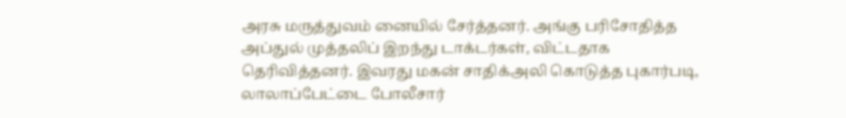அரசு மருத்துவம் னையில் சேர்த்தனர். அங்கு பரிசோதித்த அப்துல் முத்தலிப் இறந்து டாக்டர்கள், விட்டதாக தெரிவித்தனர். இவரது மகன் சாதிக்அலி கொடுத்த புகார்படி, லாலாப்பேட்டை போலீசார்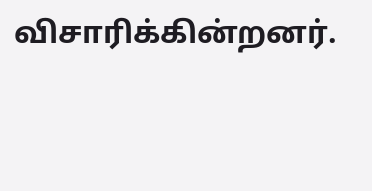விசாரிக்கின்றனர்.